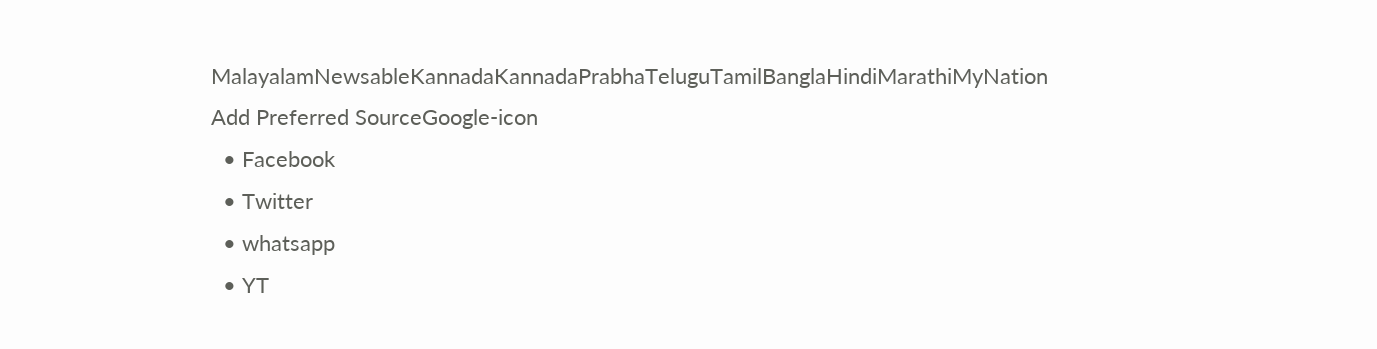MalayalamNewsableKannadaKannadaPrabhaTeluguTamilBanglaHindiMarathiMyNation
Add Preferred SourceGoogle-icon
  • Facebook
  • Twitter
  • whatsapp
  • YT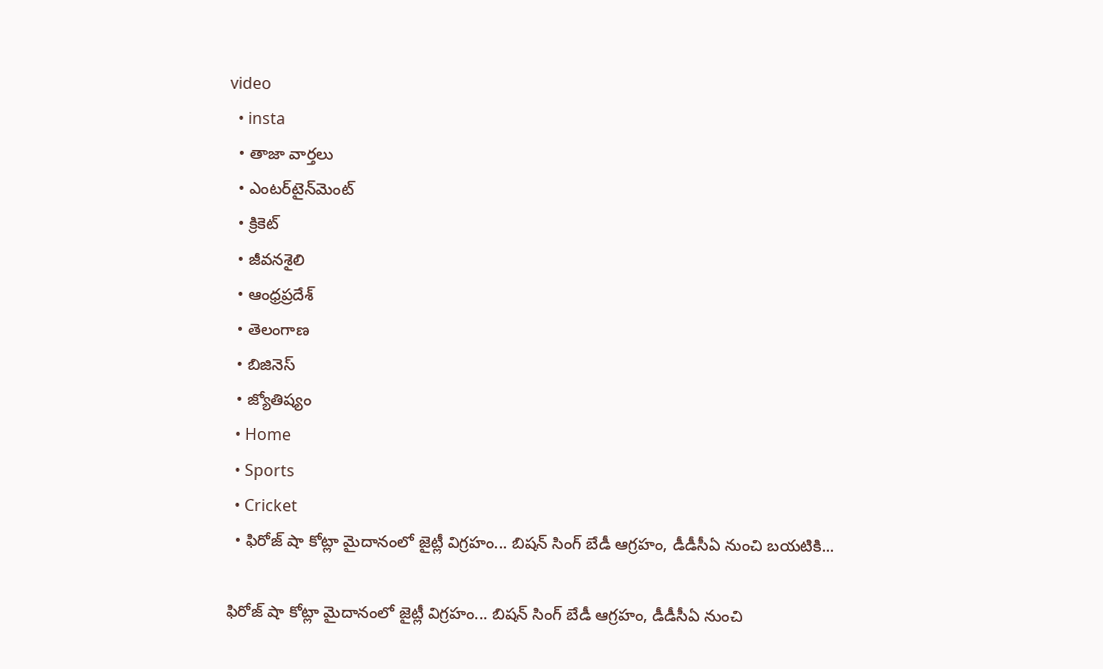video
  • insta
  • తాజా వార్తలు
  • ఎంటర్‌టైన్‌మెంట్
  • క్రికెట్
  • జీవనశైలి
  • ఆంధ్రప్రదేశ్
  • తెలంగాణ
  • బిజినెస్
  • జ్యోతిష్యం
  • Home
  • Sports
  • Cricket
  • ఫిరోజ్ షా కోట్లా మైదానంలో జైట్లీ విగ్రహం... బిషన్ సింగ్ బేడీ ఆగ్రహం, డీడీసీఏ నుంచి బయటికి...

ఫిరోజ్ షా కోట్లా మైదానంలో జైట్లీ విగ్రహం... బిషన్ సింగ్ బేడీ ఆగ్రహం, డీడీసీఏ నుంచి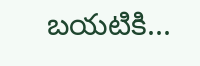బయటికి...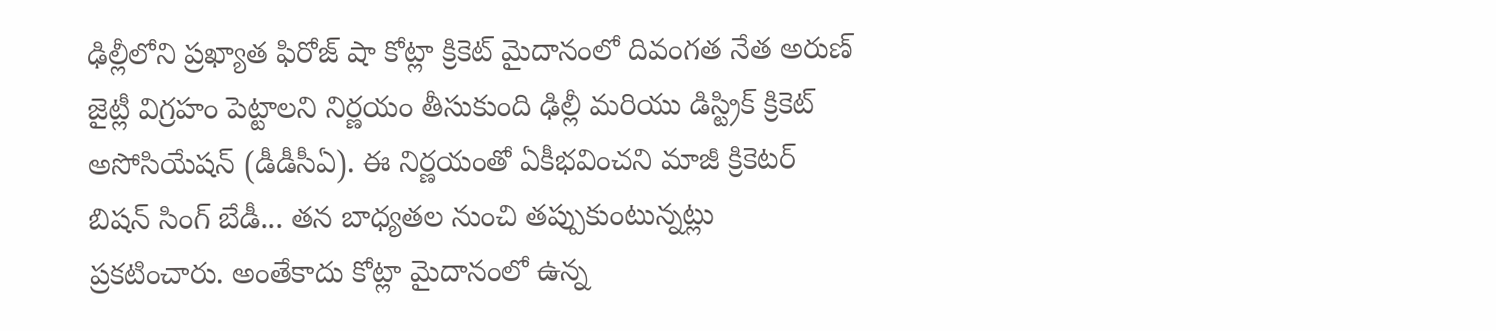ఢిల్లీలోని ప్రఖ్యాత ఫిరోజ్ షా కోట్లా క్రికెట్ మైదానంలో దివంగత నేత అరుణ్ జైట్లీ విగ్రహం పెట్టాలని నిర్ణయం తీసుకుంది ఢిల్లీ మరియు డిస్ట్రిక్ క్రికెట్ అసోసియేషన్ (డీడీసీఏ). ఈ నిర్ణయంతో ఏకీభవించని మాజీ క్రికెటర్ బిషన్ సింగ్ బేడీ... తన బాధ్యతల నుంచి తప్పుకుంటున్నట్లు ప్రకటించారు. అంతేకాదు కోట్లా మైదానంలో ఉన్న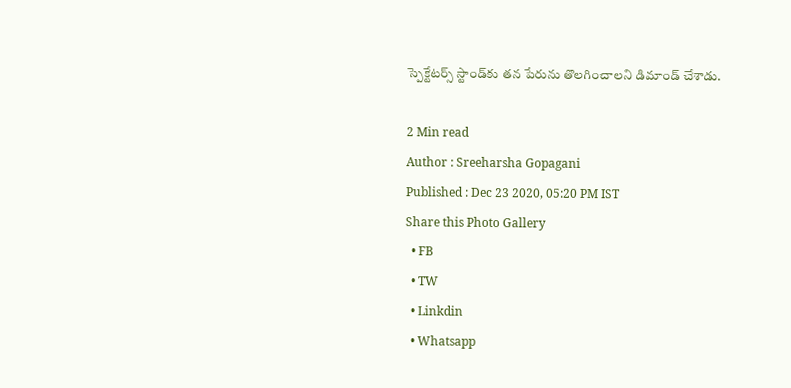స్పెక్టేటర్స్ స్టాండ్‌కు తన పేరును తొలగించాలని డిమాండ్ చేశాడు.

2 Min read
Author : Sreeharsha Gopagani
Published : Dec 23 2020, 05:20 PM IST
Share this Photo Gallery
  • FB
  • TW
  • Linkdin
  • Whatsapp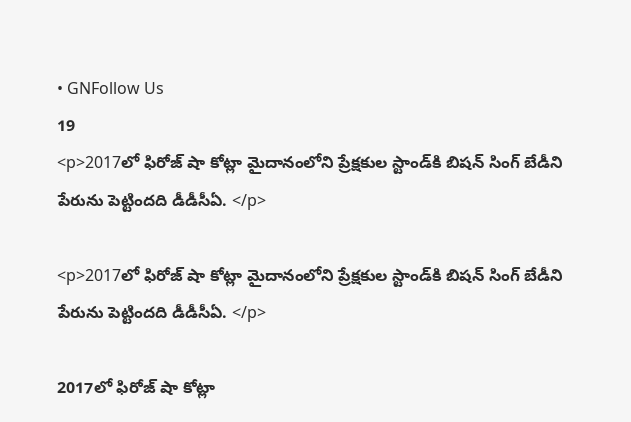• GNFollow Us
19
<p>2017లో ఫిరోజ్ షా కోట్లా మైదానంలోని ప్రేక్షకుల స్టాండ్‌కి బిషన్ సింగ్ బేడీని పేరును పెట్టిందది డీడీసీఏ. </p>

<p>2017లో ఫిరోజ్ షా కోట్లా మైదానంలోని ప్రేక్షకుల స్టాండ్‌కి బిషన్ సింగ్ బేడీని పేరును పెట్టిందది డీడీసీఏ. </p>

2017లో ఫిరోజ్ షా కోట్లా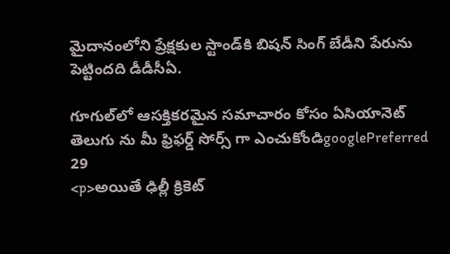మైదానంలోని ప్రేక్షకుల స్టాండ్‌కి బిషన్ సింగ్ బేడీని పేరును పెట్టిందది డీడీసీఏ.

గూగుల్‌లో ఆసక్తికరమైన సమాచారం కోసం ఏసియానెట్ తెలుగు ను మీ ఫ్రిఫర్డ్ సోర్స్ గా ఎంచుకోండిgooglePreferred
29
<p>అయితే ఢిల్లీ క్రికెట్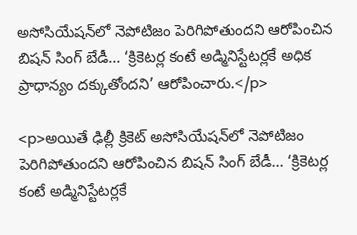అసోసియేషన్‌లో నెపోటిజం పెరిగిపోతుందని ఆరోపించిన బిషన్ సింగ్ బేడీ... ‘క్రికెటర్ల కంటే అడ్మినిస్టేటర్లకే అధిక ప్రాధాన్యం దక్కుతోందని’ ఆరోపించారు.</p>

<p>అయితే ఢిల్లీ క్రికెట్ అసోసియేషన్‌లో నెపోటిజం పెరిగిపోతుందని ఆరోపించిన బిషన్ సింగ్ బేడీ... ‘క్రికెటర్ల కంటే అడ్మినిస్టేటర్లకే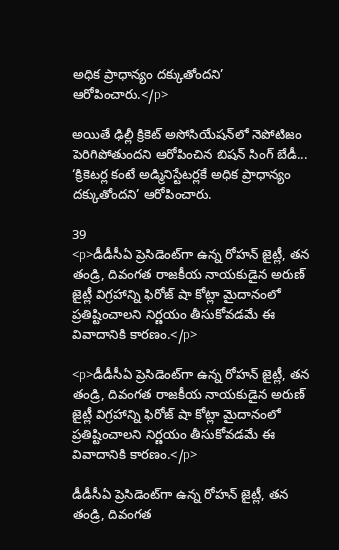అధిక ప్రాధాన్యం దక్కుతోందని’ ఆరోపించారు.</p>

అయితే ఢిల్లీ క్రికెట్ అసోసియేషన్‌లో నెపోటిజం పెరిగిపోతుందని ఆరోపించిన బిషన్ సింగ్ బేడీ... ‘క్రికెటర్ల కంటే అడ్మినిస్టేటర్లకే అధిక ప్రాధాన్యం దక్కుతోందని’ ఆరోపించారు.

39
<p>డీడీసీఏ ప్రెసిడెంట్‌గా ఉన్న రోహన్ జైట్లీ, తన తండ్రి, దివంగత రాజకీయ నాయకుడైన అరుణ్ జైట్లీ విగ్రహాన్ని ఫిరోజ్ షా కోట్లా మైదానంలో ప్రతిష్టించాలని నిర్ణయం తీసుకోవడమే ఈ వివాదానికి కారణం.</p>

<p>డీడీసీఏ ప్రెసిడెంట్‌గా ఉన్న రోహన్ జైట్లీ, తన తండ్రి, దివంగత రాజకీయ నాయకుడైన అరుణ్ జైట్లీ విగ్రహాన్ని ఫిరోజ్ షా కోట్లా మైదానంలో ప్రతిష్టించాలని నిర్ణయం తీసుకోవడమే ఈ వివాదానికి కారణం.</p>

డీడీసీఏ ప్రెసిడెంట్‌గా ఉన్న రోహన్ జైట్లీ, తన తండ్రి, దివంగత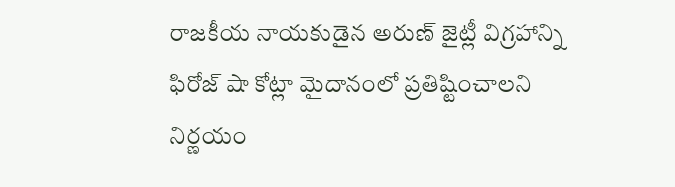రాజకీయ నాయకుడైన అరుణ్ జైట్లీ విగ్రహాన్ని ఫిరోజ్ షా కోట్లా మైదానంలో ప్రతిష్టించాలని నిర్ణయం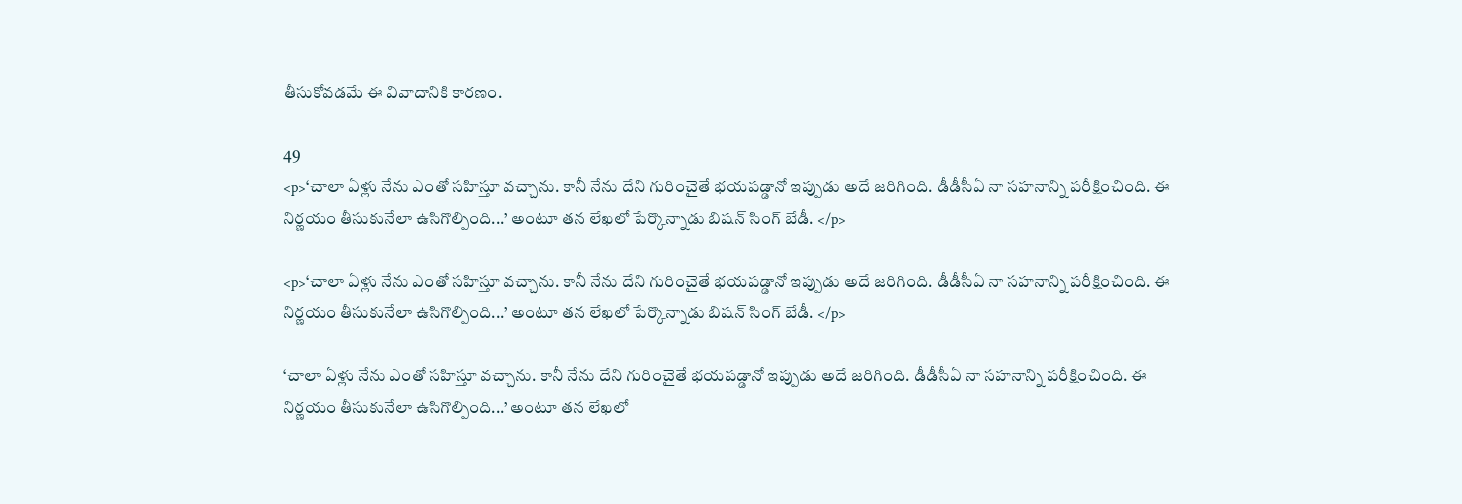తీసుకోవడమే ఈ వివాదానికి కారణం.

49
<p>‘చాలా ఏళ్లు నేను ఎంతో సహిస్తూ వచ్చాను. కానీ నేను దేని గురించైతే భయపడ్డానో ఇప్పుడు అదే జరిగింది. డీడీసీఏ నా సహనాన్ని పరీక్షించింది. ఈ నిర్ణయం తీసుకునేలా ఉసిగొల్పింది...’ అంటూ తన లేఖలో పేర్కొన్నాడు బిషన్ సింగ్ బేడీ. </p>

<p>‘చాలా ఏళ్లు నేను ఎంతో సహిస్తూ వచ్చాను. కానీ నేను దేని గురించైతే భయపడ్డానో ఇప్పుడు అదే జరిగింది. డీడీసీఏ నా సహనాన్ని పరీక్షించింది. ఈ నిర్ణయం తీసుకునేలా ఉసిగొల్పింది...’ అంటూ తన లేఖలో పేర్కొన్నాడు బిషన్ సింగ్ బేడీ. </p>

‘చాలా ఏళ్లు నేను ఎంతో సహిస్తూ వచ్చాను. కానీ నేను దేని గురించైతే భయపడ్డానో ఇప్పుడు అదే జరిగింది. డీడీసీఏ నా సహనాన్ని పరీక్షించింది. ఈ నిర్ణయం తీసుకునేలా ఉసిగొల్పింది...’ అంటూ తన లేఖలో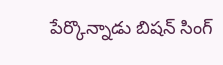పేర్కొన్నాడు బిషన్ సింగ్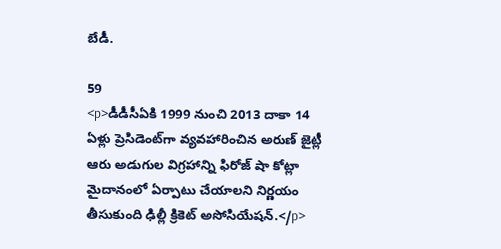బేడీ.

59
<p>డీడీసీఏకి 1999 నుంచి 2013 దాకా 14 ఏళ్లు ప్రెసిడెంట్‌గా వ్యవహారించిన అరుణ్ జైట్లీ ఆరు అడుగుల విగ్రహాన్ని ఫిరోజ్ షా కోట్లా మైదానంలో ఏర్పాటు చేయాలని నిర్ణయం తీసుకుంది ఢిల్లీ క్రికెట్ అసోసియేషన్.</p>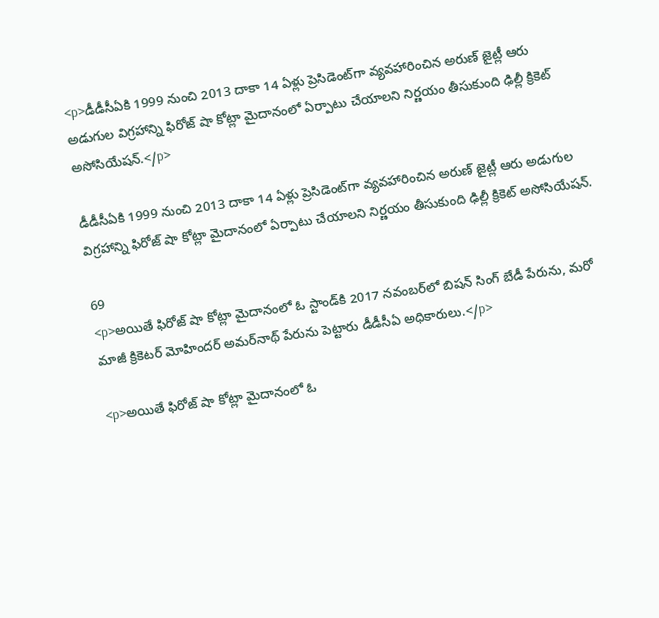<p>డీడీసీఏకి 1999 నుంచి 2013 దాకా 14 ఏళ్లు ప్రెసిడెంట్‌గా వ్యవహారించిన అరుణ్ జైట్లీ ఆరు అడుగుల విగ్రహాన్ని ఫిరోజ్ షా కోట్లా మైదానంలో ఏర్పాటు చేయాలని నిర్ణయం తీసుకుంది ఢిల్లీ క్రికెట్ అసోసియేషన్.</p>

డీడీసీఏకి 1999 నుంచి 2013 దాకా 14 ఏళ్లు ప్రెసిడెంట్‌గా వ్యవహారించిన అరుణ్ జైట్లీ ఆరు అడుగుల విగ్రహాన్ని ఫిరోజ్ షా కోట్లా మైదానంలో ఏర్పాటు చేయాలని నిర్ణయం తీసుకుంది ఢిల్లీ క్రికెట్ అసోసియేషన్.

69
<p>అయితే ఫిరోజ్ షా కోట్లా మైదానంలో ఓ స్టాండ్‌కి 2017 నవంబర్‌లో బిషన్ సింగ్ బేడీ పేరును, మరో మాజీ క్రికెటర్ మోహిందర్ అమర్‌నాథ్ పేరును పెట్టారు డీడీసీఏ అధికారులు.</p>

<p>అయితే ఫిరోజ్ షా కోట్లా మైదానంలో ఓ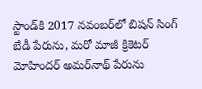స్టాండ్‌కి 2017 నవంబర్‌లో బిషన్ సింగ్ బేడీ పేరును, మరో మాజీ క్రికెటర్ మోహిందర్ అమర్‌నాథ్ పేరును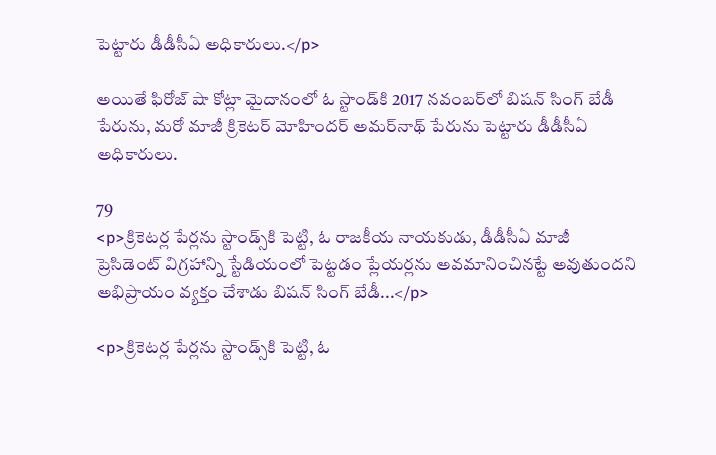పెట్టారు డీడీసీఏ అధికారులు.</p>

అయితే ఫిరోజ్ షా కోట్లా మైదానంలో ఓ స్టాండ్‌కి 2017 నవంబర్‌లో బిషన్ సింగ్ బేడీ పేరును, మరో మాజీ క్రికెటర్ మోహిందర్ అమర్‌నాథ్ పేరును పెట్టారు డీడీసీఏ అధికారులు.

79
<p>క్రికెటర్ల పేర్లను స్టాండ్స్‌కి పెట్టి, ఓ రాజకీయ నాయకుడు, డీడీసీఏ మాజీ ప్రెసిడెంట్ విగ్రహాన్ని స్టేడియంలో పెట్టడం ప్లేయర్లను అవమానించినట్టే అవుతుందని అభిప్రాయం వ్యక్తం చేశాడు బిషన్ సింగ్ బేడీ...</p>

<p>క్రికెటర్ల పేర్లను స్టాండ్స్‌కి పెట్టి, ఓ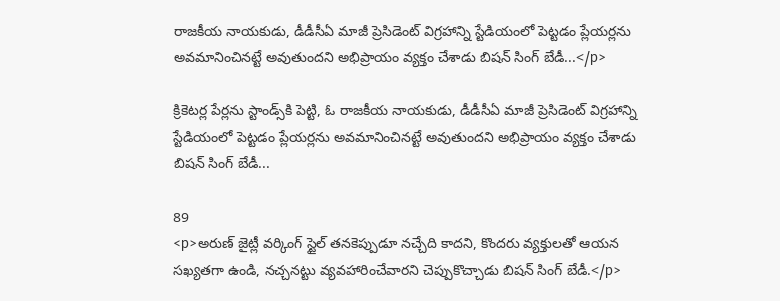రాజకీయ నాయకుడు, డీడీసీఏ మాజీ ప్రెసిడెంట్ విగ్రహాన్ని స్టేడియంలో పెట్టడం ప్లేయర్లను అవమానించినట్టే అవుతుందని అభిప్రాయం వ్యక్తం చేశాడు బిషన్ సింగ్ బేడీ...</p>

క్రికెటర్ల పేర్లను స్టాండ్స్‌కి పెట్టి, ఓ రాజకీయ నాయకుడు, డీడీసీఏ మాజీ ప్రెసిడెంట్ విగ్రహాన్ని స్టేడియంలో పెట్టడం ప్లేయర్లను అవమానించినట్టే అవుతుందని అభిప్రాయం వ్యక్తం చేశాడు బిషన్ సింగ్ బేడీ...

89
<p>అరుణ్ జైట్లీ వర్కింగ్ స్టైల్ తనకెప్పుడూ నచ్చేది కాదని, కొందరు వ్యక్తులతో ఆయన సఖ్యతగా ఉండి, నచ్చనట్టు వ్యవహారించేవారని చెప్పుకొచ్చాడు బిషన్ సింగ్ బేడీ.</p>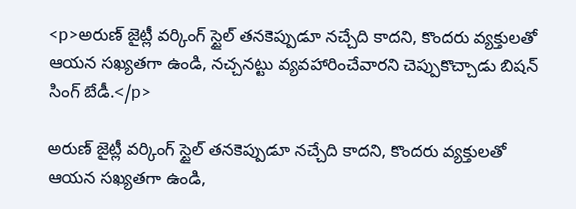<p>అరుణ్ జైట్లీ వర్కింగ్ స్టైల్ తనకెప్పుడూ నచ్చేది కాదని, కొందరు వ్యక్తులతో ఆయన సఖ్యతగా ఉండి, నచ్చనట్టు వ్యవహారించేవారని చెప్పుకొచ్చాడు బిషన్ సింగ్ బేడీ.</p>

అరుణ్ జైట్లీ వర్కింగ్ స్టైల్ తనకెప్పుడూ నచ్చేది కాదని, కొందరు వ్యక్తులతో ఆయన సఖ్యతగా ఉండి,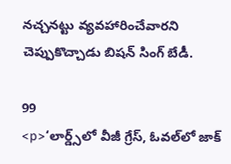నచ్చనట్టు వ్యవహారించేవారని చెప్పుకొచ్చాడు బిషన్ సింగ్ బేడీ.

99
<p>‘లార్డ్స్‌లో వీజీ గ్రేస్, ఓవల్‌లో జాక్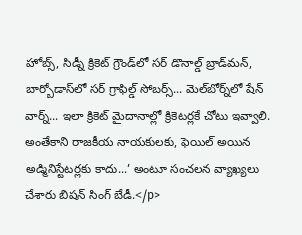హోబ్స్, సిడ్నీ క్రికెట్ గ్రౌండ్‌లో సర్ డొనాల్డ్ బ్రాడ్‌మన్, బార్బోడాస్‌లో సర్ గ్రాఫిల్డ్ సోబర్స్... మెల్‌బోర్న్‌లో షేన్ వార్న్... ఇలా క్రికెట్‌ మైదానాల్లో క్రికెటర్లకే చోటు ఇవ్వాలి. అంతేకాని రాజకీయ నాయకులకు, ఫెయిల్ అయిన అడ్మినిస్టేటర్లకు కాదు...’ అంటూ సంచలన వ్యాఖ్యలు చేశారు బిషన్ సింగ్ బేడీ.</p>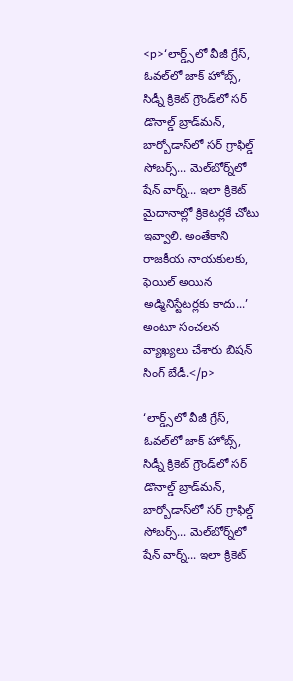<p>‘లార్డ్స్‌లో వీజీ గ్రేస్, ఓవల్‌లో జాక్ హోబ్స్, సిడ్నీ క్రికెట్ గ్రౌండ్‌లో సర్ డొనాల్డ్ బ్రాడ్‌మన్, బార్బోడాస్‌లో సర్ గ్రాఫిల్డ్ సోబర్స్... మెల్‌బోర్న్‌లో షేన్ వార్న్... ఇలా క్రికెట్‌ మైదానాల్లో క్రికెటర్లకే చోటు ఇవ్వాలి. అంతేకాని రాజకీయ నాయకులకు, ఫెయిల్ అయిన అడ్మినిస్టేటర్లకు కాదు...’ అంటూ సంచలన వ్యాఖ్యలు చేశారు బిషన్ సింగ్ బేడీ.</p>

‘లార్డ్స్‌లో వీజీ గ్రేస్, ఓవల్‌లో జాక్ హోబ్స్, సిడ్నీ క్రికెట్ గ్రౌండ్‌లో సర్ డొనాల్డ్ బ్రాడ్‌మన్, బార్బోడాస్‌లో సర్ గ్రాఫిల్డ్ సోబర్స్... మెల్‌బోర్న్‌లో షేన్ వార్న్... ఇలా క్రికెట్‌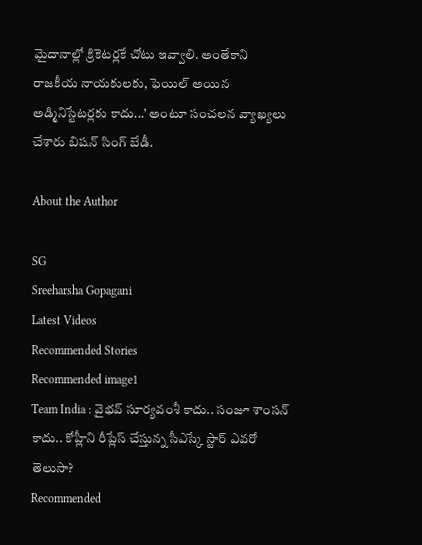మైదానాల్లో క్రికెటర్లకే చోటు ఇవ్వాలి. అంతేకాని రాజకీయ నాయకులకు, ఫెయిల్ అయిన అడ్మినిస్టేటర్లకు కాదు...’ అంటూ సంచలన వ్యాఖ్యలు చేశారు బిషన్ సింగ్ బేడీ.

About the Author

SG
Sreeharsha Gopagani
Latest Videos
Recommended Stories
Recommended image1
Team India : వైభవ్ సూర్యవంశీ కాదు.. సంజూ శాంసన్ కాదు.. కోహ్లీని రీప్లేస్ చేస్తున్న సీఎస్కే స్టార్ ఎవరో తెలుసా?
Recommended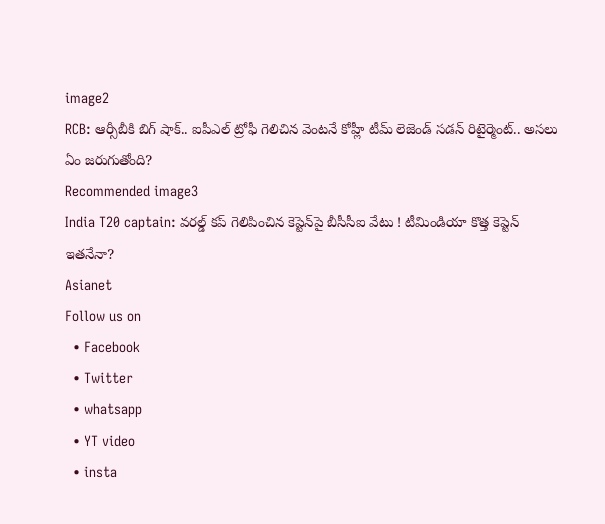image2
RCB: ఆర్సీబీకి బిగ్ షాక్.. ఐపీఎల్ ట్రోఫీ గెలిచిన వెంటనే కోహ్లీ టీమ్ లెజెండ్ సడన్ రిటైర్మెంట్.. అసలు ఏం జరుగుతోంది?
Recommended image3
India T20 captain: వరల్డ్ కప్ గెలిపించిన కెప్టెన్‌పై బీసీసీఐ వేటు ! టీమిండియా కొత్త కెప్టెన్ ఇతనేనా?
Asianet
Follow us on
  • Facebook
  • Twitter
  • whatsapp
  • YT video
  • insta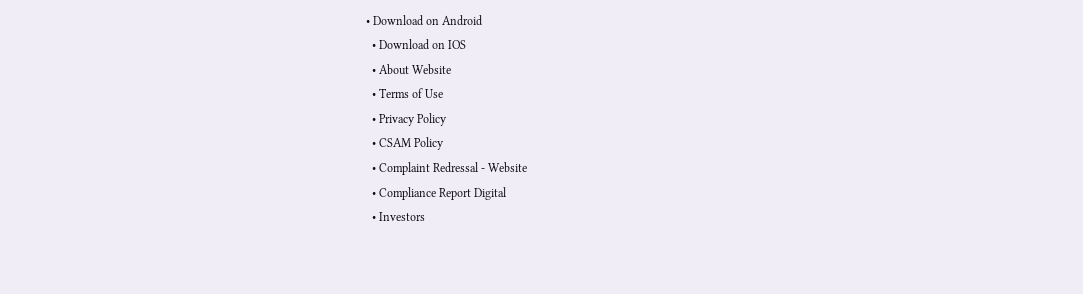• Download on Android
  • Download on IOS
  • About Website
  • Terms of Use
  • Privacy Policy
  • CSAM Policy
  • Complaint Redressal - Website
  • Compliance Report Digital
  • Investors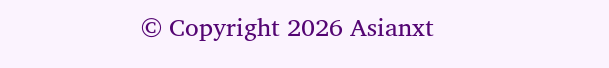© Copyright 2026 Asianxt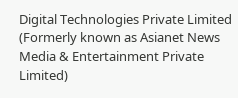Digital Technologies Private Limited (Formerly known as Asianet News Media & Entertainment Private Limited)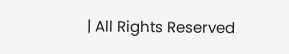| All Rights Reserved